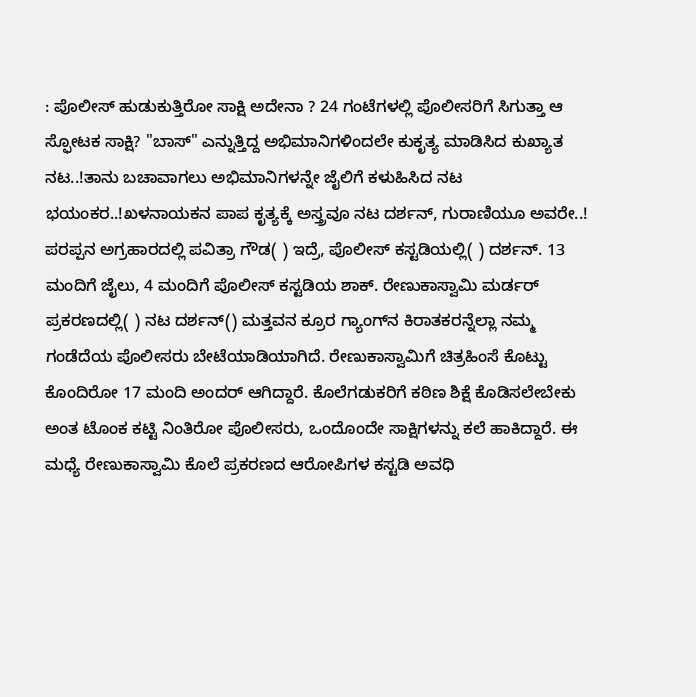: ಪೊಲೀಸ್ ಹುಡುಕುತ್ತಿರೋ ಸಾಕ್ಷಿ ಅದೇನಾ ? 24 ಗಂಟೆಗಳಲ್ಲಿ ಪೊಲೀಸರಿಗೆ ಸಿಗುತ್ತಾ ಆ ಸ್ಫೋಟಕ ಸಾಕ್ಷಿ? "ಬಾಸ್" ಎನ್ನುತ್ತಿದ್ದ ಅಭಿಮಾನಿಗಳಿಂದಲೇ ಕುಕೃತ್ಯ ಮಾಡಿಸಿದ ಕುಖ್ಯಾತ ನಟ..!ತಾನು ಬಚಾವಾಗಲು ಅಭಿಮಾನಿಗಳನ್ನೇ ಜೈಲಿಗೆ ಕಳುಹಿಸಿದ ನಟ ಭಯಂಕರ..!ಖಳನಾಯಕನ ಪಾಪ ಕೃತ್ಯಕ್ಕೆ ಅಸ್ತ್ರವೂ ನಟ ದರ್ಶನ್‌, ಗುರಾಣಿಯೂ ಅವರೇ..! ಪರಪ್ಪನ ಅಗ್ರಹಾರದಲ್ಲಿ ಪವಿತ್ರಾ ಗೌಡ( ) ಇದ್ರೆ, ಪೊಲೀಸ್ ಕಸ್ಟಡಿಯಲ್ಲಿ( ) ದರ್ಶನ್. 13 ಮಂದಿಗೆ ಜೈಲು, 4 ಮಂದಿಗೆ ಪೊಲೀಸ್ ಕಸ್ಟಡಿಯ ಶಾಕ್. ರೇಣುಕಾಸ್ವಾಮಿ ಮರ್ಡರ್ ಪ್ರಕರಣದಲ್ಲಿ( ) ನಟ ದರ್ಶನ್() ಮತ್ತವನ ಕ್ರೂರ ಗ್ಯಾಂಗ್‌ನ ಕಿರಾತಕರನ್ನೆಲ್ಲಾ ನಮ್ಮ ಗಂಡೆದೆಯ ಪೊಲೀಸರು ಬೇಟೆಯಾಡಿಯಾಗಿದೆ. ರೇಣುಕಾಸ್ವಾಮಿಗೆ ಚಿತ್ರಹಿಂಸೆ ಕೊಟ್ಟು ಕೊಂದಿರೋ 17 ಮಂದಿ ಅಂದರ್ ಆಗಿದ್ದಾರೆ. ಕೊಲೆಗಡುಕರಿಗೆ ಕಠಿಣ ಶಿಕ್ಷೆ ಕೊಡಿಸಲೇಬೇಕು ಅಂತ ಟೊಂಕ ಕಟ್ಟಿ ನಿಂತಿರೋ ಪೊಲೀಸರು, ಒಂದೊಂದೇ ಸಾಕ್ಷಿಗಳನ್ನು ಕಲೆ ಹಾಕಿದ್ದಾರೆ. ಈ ಮಧ್ಯೆ ರೇಣುಕಾಸ್ವಾಮಿ ಕೊಲೆ ಪ್ರಕರಣದ ಆರೋಪಿಗಳ ಕಸ್ಟಡಿ ಅವಧಿ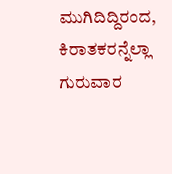ಮುಗಿದಿದ್ದಿರಂದ, ಕಿರಾತಕರನ್ನೆಲ್ಲಾ ಗುರುವಾರ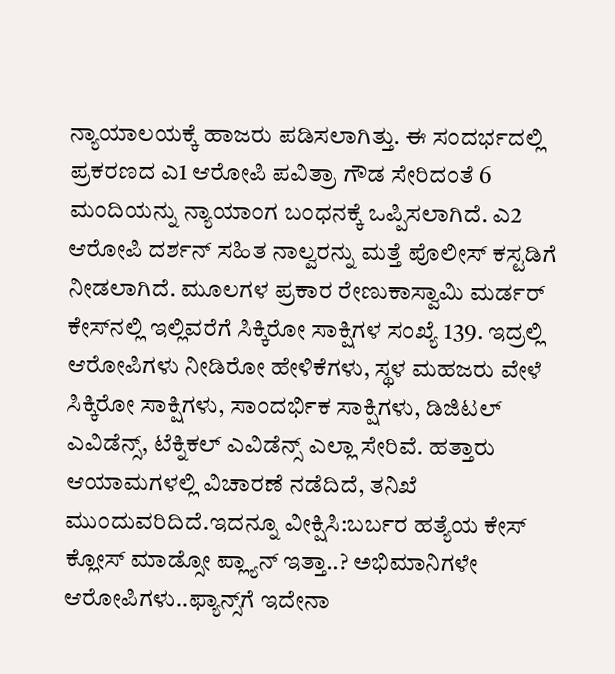ನ್ಯಾಯಾಲಯಕ್ಕೆ ಹಾಜರು ಪಡಿಸಲಾಗಿತ್ತು. ಈ ಸಂದರ್ಭದಲ್ಲಿ ಪ್ರಕರಣದ ಎ1 ಆರೋಪಿ ಪವಿತ್ರಾ ಗೌಡ ಸೇರಿದಂತೆ 6 ಮಂದಿಯನ್ನು ನ್ಯಾಯಾಂಗ ಬಂಧನಕ್ಕೆ ಒಪ್ಪಿಸಲಾಗಿದೆ. ಎ2 ಆರೋಪಿ ದರ್ಶನ್ ಸಹಿತ ನಾಲ್ವರನ್ನು ಮತ್ತೆ ಪೊಲೀಸ್ ಕಸ್ಟಡಿಗೆ ನೀಡಲಾಗಿದೆ. ಮೂಲಗಳ ಪ್ರಕಾರ ರೇಣುಕಾಸ್ವಾಮಿ ಮರ್ಡರ್ ಕೇಸ್‌ನಲ್ಲಿ ಇಲ್ಲಿವರೆಗೆ ಸಿಕ್ಕಿರೋ ಸಾಕ್ಷಿಗಳ ಸಂಖ್ಯೆ 139. ಇದ್ರಲ್ಲಿ ಆರೋಪಿಗಳು ನೀಡಿರೋ ಹೇಳಿಕೆಗಳು, ಸ್ಥಳ ಮಹಜರು ವೇಳೆ ಸಿಕ್ಕಿರೋ ಸಾಕ್ಷಿಗಳು, ಸಾಂದರ್ಭಿಕ ಸಾಕ್ಷಿಗಳು, ಡಿಜಿಟಲ್ ಎವಿಡೆನ್ಸ್, ಟೆಕ್ನಿಕಲ್ ಎವಿಡೆನ್ಸ್ ಎಲ್ಲಾ ಸೇರಿವೆ. ಹತ್ತಾರು ಆಯಾಮಗಳಲ್ಲಿ ವಿಚಾರಣೆ ನಡೆದಿದೆ, ತನಿಖೆ ಮುಂದುವರಿದಿದೆ.ಇದನ್ನೂ ವೀಕ್ಷಿಸಿ:ಬರ್ಬರ ಹತ್ಯೆಯ ಕೇಸ್ ಕ್ಲೋಸ್ ಮಾಡ್ಸೋ ಪ್ಲ್ಯಾನ್ ಇತ್ತಾ..? ಅಭಿಮಾನಿಗಳೇ ಆರೋಪಿಗಳು..ಫ್ಯಾನ್ಸ್‌ಗೆ ಇದೇನಾ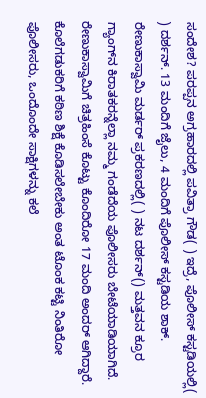ಸಂದೇಶ? ಪರಪ್ಪನ ಅಗ್ರಹಾರದಲ್ಲಿ ಪವಿತ್ರಾ ಗೌಡ( ) ಇದ್ರೆ, ಪೊಲೀಸ್ ಕಸ್ಟಡಿಯಲ್ಲಿ( ) ದರ್ಶನ್. 13 ಮಂದಿಗೆ ಜೈಲು, 4 ಮಂದಿಗೆ ಪೊಲೀಸ್ ಕಸ್ಟಡಿಯ ಶಾಕ್. ರೇಣುಕಾಸ್ವಾಮಿ ಮರ್ಡರ್ ಪ್ರಕರಣದಲ್ಲಿ( ) ನಟ ದರ್ಶನ್() ಮತ್ತವನ ಕ್ರೂರ ಗ್ಯಾಂಗ್‌ನ ಕಿರಾತಕರನ್ನೆಲ್ಲಾ ನಮ್ಮ ಗಂಡೆದೆಯ ಪೊಲೀಸರು ಬೇಟೆಯಾಡಿಯಾಗಿದೆ. ರೇಣುಕಾಸ್ವಾಮಿಗೆ ಚಿತ್ರಹಿಂಸೆ ಕೊಟ್ಟು ಕೊಂದಿರೋ 17 ಮಂದಿ ಅಂದರ್ ಆಗಿದ್ದಾರೆ. ಕೊಲೆಗಡುಕರಿಗೆ ಕಠಿಣ ಶಿಕ್ಷೆ ಕೊಡಿಸಲೇಬೇಕು ಅಂತ ಟೊಂಕ ಕಟ್ಟಿ ನಿಂತಿರೋ ಪೊಲೀಸರು, ಒಂದೊಂದೇ ಸಾಕ್ಷಿಗಳನ್ನು ಕಲೆ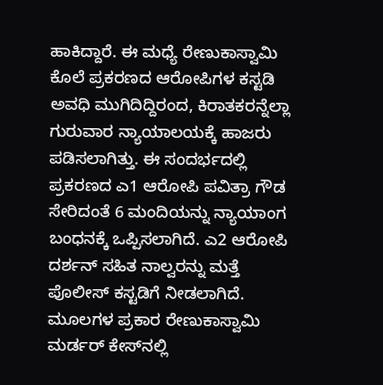ಹಾಕಿದ್ದಾರೆ. ಈ ಮಧ್ಯೆ ರೇಣುಕಾಸ್ವಾಮಿ ಕೊಲೆ ಪ್ರಕರಣದ ಆರೋಪಿಗಳ ಕಸ್ಟಡಿ ಅವಧಿ ಮುಗಿದಿದ್ದಿರಂದ, ಕಿರಾತಕರನ್ನೆಲ್ಲಾ ಗುರುವಾರ ನ್ಯಾಯಾಲಯಕ್ಕೆ ಹಾಜರು ಪಡಿಸಲಾಗಿತ್ತು. ಈ ಸಂದರ್ಭದಲ್ಲಿ ಪ್ರಕರಣದ ಎ1 ಆರೋಪಿ ಪವಿತ್ರಾ ಗೌಡ ಸೇರಿದಂತೆ 6 ಮಂದಿಯನ್ನು ನ್ಯಾಯಾಂಗ ಬಂಧನಕ್ಕೆ ಒಪ್ಪಿಸಲಾಗಿದೆ. ಎ2 ಆರೋಪಿ ದರ್ಶನ್ ಸಹಿತ ನಾಲ್ವರನ್ನು ಮತ್ತೆ ಪೊಲೀಸ್ ಕಸ್ಟಡಿಗೆ ನೀಡಲಾಗಿದೆ. ಮೂಲಗಳ ಪ್ರಕಾರ ರೇಣುಕಾಸ್ವಾಮಿ ಮರ್ಡರ್ ಕೇಸ್‌ನಲ್ಲಿ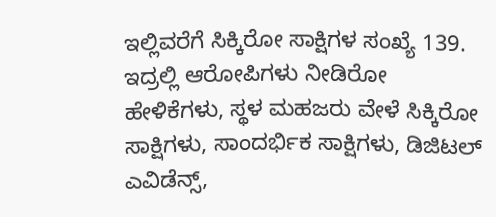ಇಲ್ಲಿವರೆಗೆ ಸಿಕ್ಕಿರೋ ಸಾಕ್ಷಿಗಳ ಸಂಖ್ಯೆ 139. ಇದ್ರಲ್ಲಿ ಆರೋಪಿಗಳು ನೀಡಿರೋ ಹೇಳಿಕೆಗಳು, ಸ್ಥಳ ಮಹಜರು ವೇಳೆ ಸಿಕ್ಕಿರೋ ಸಾಕ್ಷಿಗಳು, ಸಾಂದರ್ಭಿಕ ಸಾಕ್ಷಿಗಳು, ಡಿಜಿಟಲ್ ಎವಿಡೆನ್ಸ್,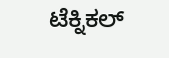ಟೆಕ್ನಿಕಲ್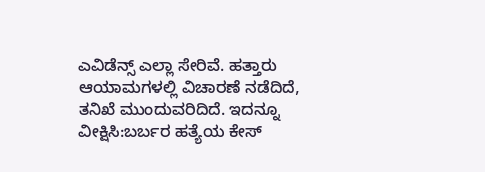ಎವಿಡೆನ್ಸ್ ಎಲ್ಲಾ ಸೇರಿವೆ. ಹತ್ತಾರು ಆಯಾಮಗಳಲ್ಲಿ ವಿಚಾರಣೆ ನಡೆದಿದೆ, ತನಿಖೆ ಮುಂದುವರಿದಿದೆ. ಇದನ್ನೂ ವೀಕ್ಷಿಸಿ:ಬರ್ಬರ ಹತ್ಯೆಯ ಕೇಸ್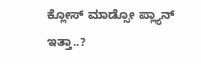ಕ್ಲೋಸ್ ಮಾಡ್ಸೋ ಪ್ಲ್ಯಾನ್ ಇತ್ತಾ..?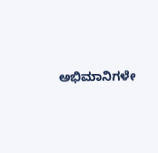ಅಭಿಮಾನಿಗಳೇ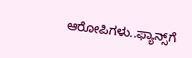ಆರೋಪಿಗಳು..ಫ್ಯಾನ್ಸ್‌ಗೆ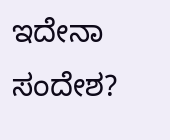ಇದೇನಾ ಸಂದೇಶ?